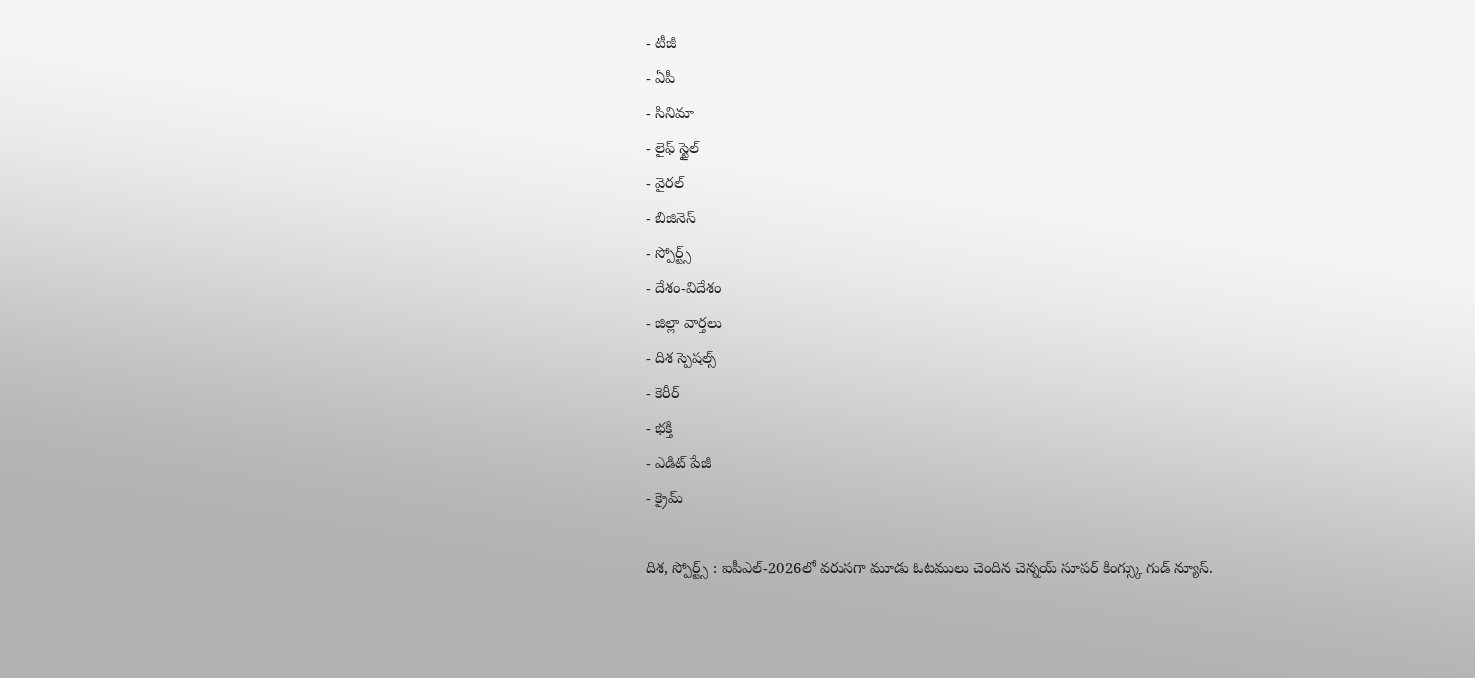- టీజీ
- ఏపీ
- సినిమా
- లైఫ్ స్టైల్
- వైరల్
- బిజినెస్
- స్పోర్ట్స్
- దేశం-విదేశం
- జిల్లా వార్తలు
- దిశ స్పెషల్స్
- కెరీర్
- భక్తి
- ఎడిట్ పేజీ
- క్రైమ్

దిశ, స్పోర్ట్స్ : ఐపీఎల్-2026లో వరుసగా మూడు ఓటములు చెందిన చెన్నయ్ సూపర్ కింగ్స్కు గుడ్ న్యూస్.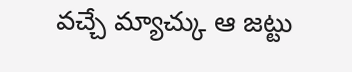వచ్చే మ్యాచ్కు ఆ జట్టు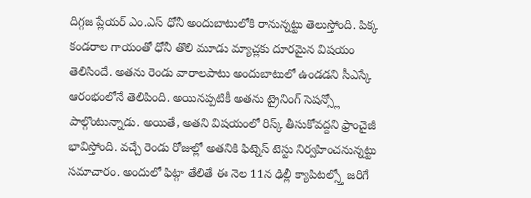దిగ్గజ ప్లేయర్ ఎం.ఎస్ ధోనీ అందుబాటులోకి రానున్నట్టు తెలుస్తోంది. పిక్క కండరాల గాయంతో ధోనీ తొలి మూడు మ్యాచ్లకు దూరమైన విషయం తెలిసిందే. అతను రెండు వారాలపాటు అందుబాటులో ఉండడని సీఎస్కే ఆరంభంలోనే తెలిపింది. అయినప్పటికీ అతను ట్రైనింగ్ సెషన్స్లో పాల్గొంటున్నాడు. అయితే, అతని విషయంలో రిస్క్ తీసుకోవద్దని ఫ్రాంచైజీ భావిస్తోంది. వచ్చే రెండు రోజుల్లో అతనికి ఫిట్నెస్ టెస్టు నిర్వహించనున్నట్టు సమాచారం. అందులో ఫిట్గా తేలితే ఈ నెల 11న ఢిల్లీ క్యాపిటల్స్తో జరిగే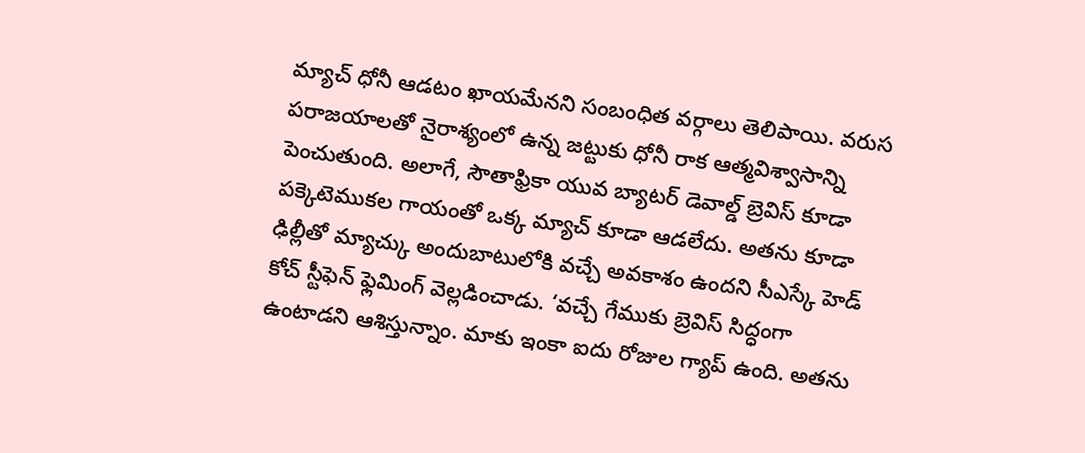మ్యాచ్ ధోనీ ఆడటం ఖాయమేనని సంబంధిత వర్గాలు తెలిపాయి. వరుస పరాజయాలతో నైరాశ్యంలో ఉన్న జట్టుకు ధోనీ రాక ఆత్మవిశ్వాసాన్ని పెంచుతుంది. అలాగే, సౌతాఫ్రికా యువ బ్యాటర్ డెవాల్డ్ బ్రెవిస్ కూడా పక్కెటెముకల గాయంతో ఒక్క మ్యాచ్ కూడా ఆడలేదు. అతను కూడా ఢిల్లీతో మ్యాచ్కు అందుబాటులోకి వచ్చే అవకాశం ఉందని సీఎస్కే హెడ్ కోచ్ స్టీఫెన్ ఫ్లెమింగ్ వెల్లడించాడు. ‘వచ్చే గేముకు బ్రెవిస్ సిద్ధంగా ఉంటాడని ఆశిస్తున్నాం. మాకు ఇంకా ఐదు రోజుల గ్యాప్ ఉంది. అతను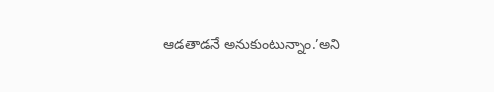ఆడతాడనే అనుకుంటున్నాం.’అని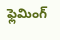ఫ్లెమింగ్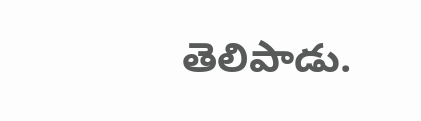తెలిపాడు.